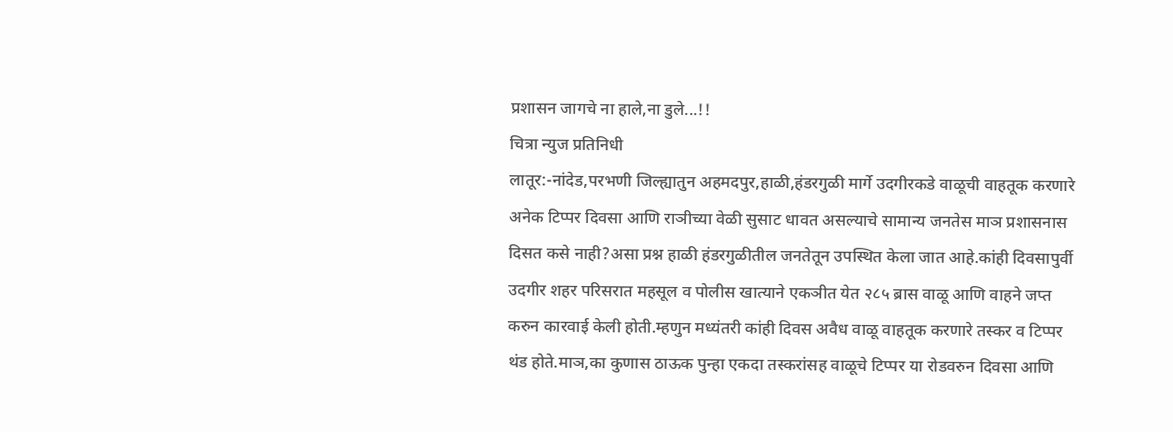प्रशासन जागचे ना हाले,ना डुले...!!
चित्रा न्युज प्रतिनिधी
लातूर:-नांदेड,परभणी जिल्ह्यातुन अहमदपुर,हाळी,हंडरगुळी मार्गे उदगीरकडे वाळूची वाहतूक करणारे अनेक टिप्पर दिवसा आणि राञीच्या वेळी सुसाट धावत असल्याचे सामान्य जनतेस माञ प्रशासनास दिसत कसे नाही?असा प्रश्न हाळी हंडरगुळीतील जनतेतून उपस्थित केला जात आहे.कांही दिवसापुर्वी उदगीर शहर परिसरात महसूल व पोलीस खात्याने एकञीत येत २८५ ब्रास वाळू आणि वाहने जप्त करुन कारवाई केली होती.म्हणुन मध्यंतरी कांही दिवस अवैध वाळू वाहतूक करणारे तस्कर व टिप्पर थंड होते.माञ,का कुणास ठाऊक पुन्हा एकदा तस्करांसह वाळूचे टिप्पर या रोडवरुन दिवसा आणि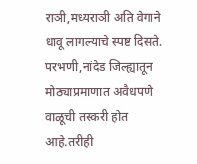राञी,मध्यराञी अति वेगाने धावू लागल्याचे स्पष्ट दिसते.
परभणी,नांदेड जिल्ह्यातून मोठ्याप्रमाणात अवैधपणे वाळूची तस्करी होत आहे.तरीही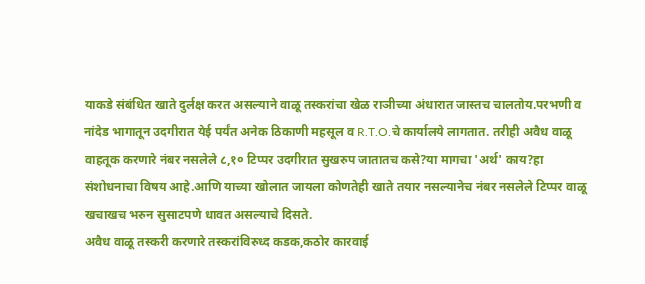याकडे संबंधित खाते दुर्लक्ष करत असल्याने वाळू तस्करांचा खेळ राञीच्या अंधारात जास्तच चालतोय.परभणी व नांदेड भागातून उदगीरात येई पर्यंत अनेक ठिकाणी महसूल व R.T.O.चे कार्यालये लागतात. तरीही अवैध वाळू वाहतूक करणारे नंबर नसलेले ८,१० टिप्पर उदगीरात सुखरुप जातातच कसे?या मागचा 'अर्थ' काय?हा संशोधनाचा विषय आहे.आणि याच्या खोलात जायला कोणतेही खाते तयार नसल्यानेच नंबर नसलेले टिप्पर वाळू खचाखच भरुन सुसाटपणे धावत असल्याचे दिसते.
अवैध वाळू तस्करी करणारे तस्करांविरुध्द कडक,कठोर कारवाई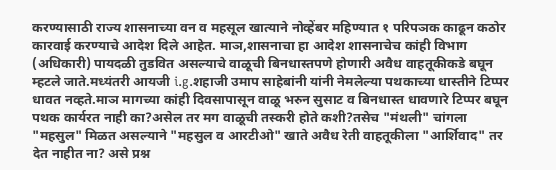करण्यासाठी राज्य शासनाच्या वन व महसूल खात्याने नोव्हेंबर महिण्यात १ परिपञक काढून कठोर कारवाई करण्याचे आदेश दिले आहेत. माञ,शासनाचा हा आदेश शासनाचेच कांही विभाग (अधिकारी) पायदळी तुडवित असल्याचे वाळूची बिनधास्तपणे होणारी अवैध वाहतूकीकडे बघून म्हटले जाते.मध्यंतरी आयजी i.g.शहाजी उमाप साहेबांनी यांनी नेमलेल्या पथकाच्या धास्तीने टिप्पर धावत नव्हते.माञ मागच्या कांही दिवसापासून वाळू भरुन सुसाट व बिनधास्त धावणारे टिप्पर बघून पथक कार्यरत नाही का?असेल तर मग वाळूची तस्करी होते कशी?तसेच "मंथली" चांगला "महसुल" मिळत असल्याने "महसुल व आरटीओ" खाते अवैध रेती वाहतूकीला "आर्शिवाद" तर देत नाहीत ना? असे प्रश्न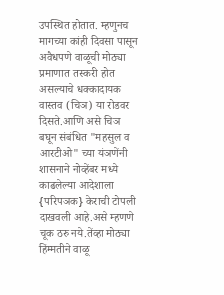उपस्थित होतात. म्हणुनच मागच्या कांही दिवसा पासून अवैधपणे वाळूची मोठ्या प्रमाणात तस्करी होत असल्याचे धक्कादायक वास्तव (चिञ) या रोडवर दिसते.आणि असे चिञ बघून संबंधित "महसुल व आरटीओ" च्या यंञणेंनी शासनाने नोव्हेंबर मध्ये काढलेल्या आदेशाला {परिपञक} केराची टोपली दाखवली आहे.असे म्हणणे चूक ठरु नये.तेंव्हा मोठ्या हिंम्मतीने वाळू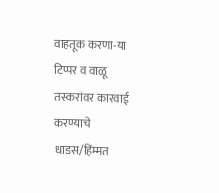वाहतूक करणा-या टिप्पर व वाळू तस्करांवर कारवाई करण्याचे धाडस/हिंम्मत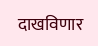दाखविणार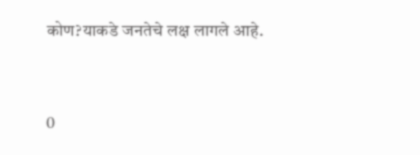कोण?याकडे जनतेचे लक्ष लागले आहे.



0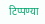टिप्पण्या